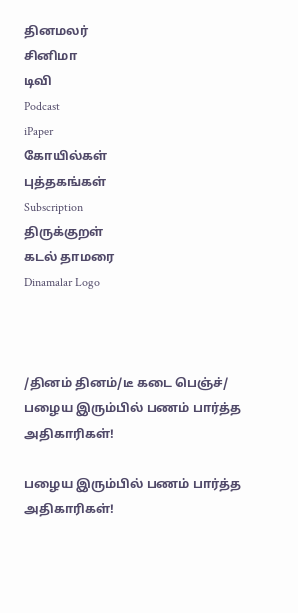தினமலர்
சினிமா
டிவி
Podcast
iPaper
கோயில்கள்
புத்தகங்கள்
Subscription
திருக்குறள்
கடல் தாமரை
Dinamalar Logo



/தினம் தினம்/டீ கடை பெஞ்ச்/ பழைய இரும்பில் பணம் பார்த்த அதிகாரிகள்!

பழைய இரும்பில் பணம் பார்த்த அதிகாரிகள்!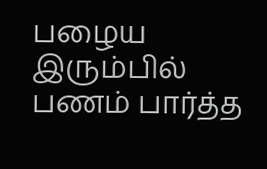பழைய இரும்பில் பணம் பார்த்த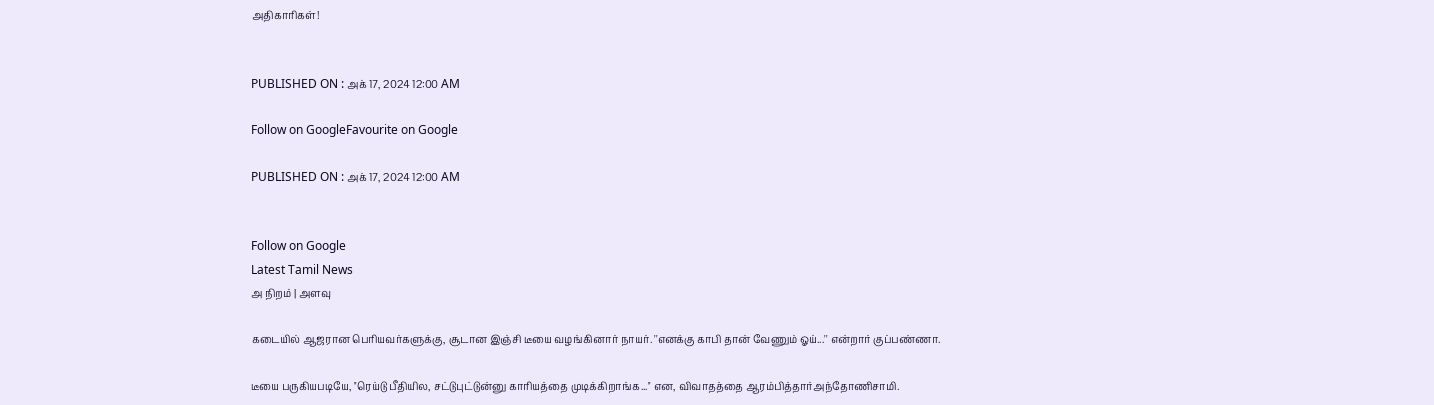அதிகாரிகள்!


PUBLISHED ON : அக் 17, 2024 12:00 AM

Follow on GoogleFavourite on Google

PUBLISHED ON : அக் 17, 2024 12:00 AM


Follow on Google
Latest Tamil News
அ நிறம் | அளவு

கடையில் ஆஜரான பெரியவர்களுக்கு, சூடான இஞ்சி டீயை வழங்கினார் நாயர். ''எனக்கு காபி தான் வேணும் ஓய்...'' என்றார் குப்பண்ணா.

டீயை பருகியபடியே, ''ரெய்டு பீதியில, சட்டுபுட்டுன்னு காரியத்தை முடிக்கிறாங்க...'' என, விவாதத்தை ஆரம்பித்தார்அந்தோணிசாமி.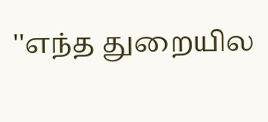''எந்த துறையில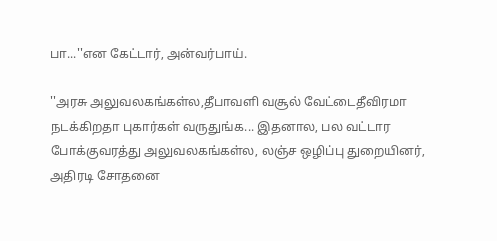பா...''என கேட்டார், அன்வர்பாய்.

''அரசு அலுவலகங்கள்ல,தீபாவளி வசூல் வேட்டைதீவிரமா நடக்கிறதா புகார்கள் வருதுங்க... இதனால, பல வட்டார போக்குவரத்து அலுவலகங்கள்ல, லஞ்ச ஒழிப்பு துறையினர், அதிரடி சோதனை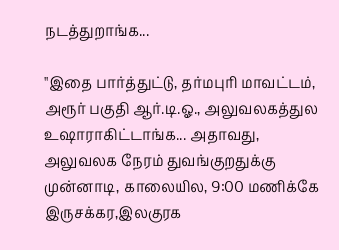நடத்துறாங்க...

''இதை பார்த்துட்டு, தர்மபுரி மாவட்டம், அரூர் பகுதி ஆர்.டி.ஓ., அலுவலகத்துல உஷாராகிட்டாங்க... அதாவது, அலுவலக நேரம் துவங்குறதுக்கு முன்னாடி, காலையில, 9:00 மணிக்கே இருசக்கர,இலகுரக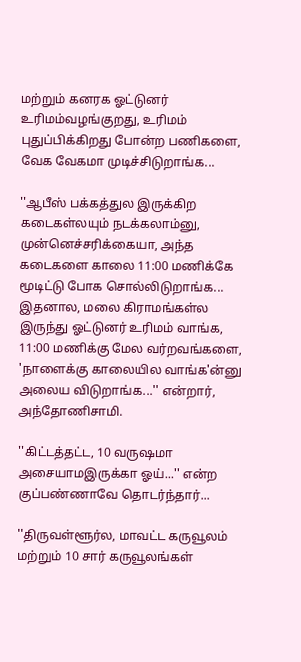மற்றும் கனரக ஓட்டுனர் உரிமம்வழங்குறது, உரிமம் புதுப்பிக்கிறது போன்ற பணிகளை, வேக வேகமா முடிச்சிடுறாங்க...

''ஆபீஸ் பக்கத்துல இருக்கிற கடைகள்லயும் நடக்கலாம்னு, முன்னெச்சரிக்கையா, அந்த கடைகளை காலை 11:00 மணிக்கே மூடிட்டு போக சொல்லிடுறாங்க... இதனால, மலை கிராமங்கள்ல இருந்து ஓட்டுனர் உரிமம் வாங்க, 11:00 மணிக்கு மேல வர்றவங்களை, 'நாளைக்கு காலையில வாங்க'ன்னு அலைய விடுறாங்க...'' என்றார், அந்தோணிசாமி.

''கிட்டத்தட்ட, 10 வருஷமா அசையாமஇருக்கா ஓய்...'' என்ற குப்பண்ணாவே தொடர்ந்தார்...

''திருவள்ளூர்ல, மாவட்ட கருவூலம் மற்றும் 10 சார் கருவூலங்கள்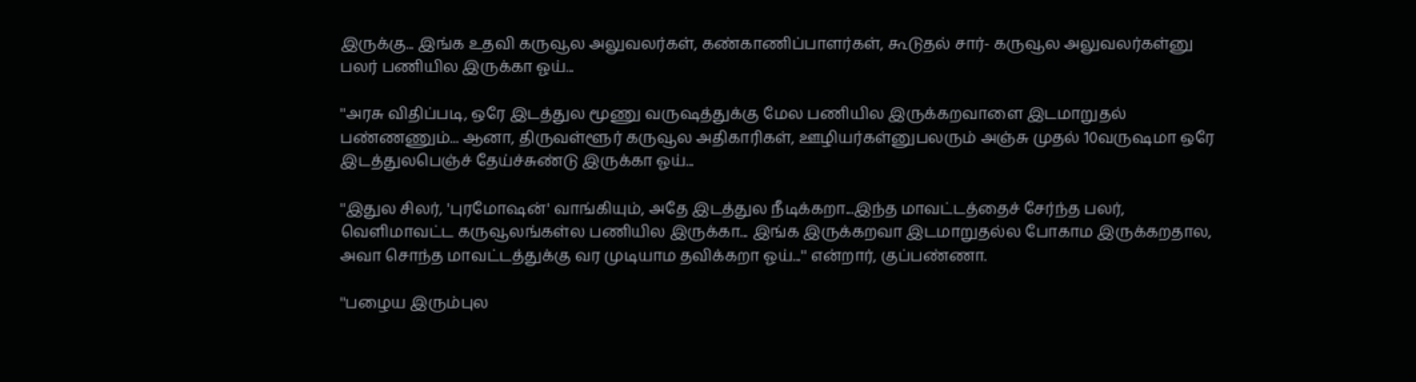இருக்கு... இங்க உதவி கருவூல அலுவலர்கள், கண்காணிப்பாளர்கள், கூடுதல் சார்- கருவூல அலுவலர்கள்னு பலர் பணியில இருக்கா ஓய்...

''அரசு விதிப்படி, ஒரே இடத்துல மூணு வருஷத்துக்கு மேல பணியில இருக்கறவாளை இடமாறுதல் பண்ணணும்... ஆனா, திருவள்ளூர் கருவூல அதிகாரிகள், ஊழியர்கள்னுபலரும் அஞ்சு முதல் 10வருஷமா ஒரே இடத்துலபெஞ்ச் தேய்ச்சுண்டு இருக்கா ஓய்...

''இதுல சிலர், 'புரமோஷன்' வாங்கியும், அதே இடத்துல நீடிக்கறா...இந்த மாவட்டத்தைச் சேர்ந்த பலர், வெளிமாவட்ட கருவூலங்கள்ல பணியில இருக்கா... இங்க இருக்கறவா இடமாறுதல்ல போகாம இருக்கறதால, அவா சொந்த மாவட்டத்துக்கு வர முடியாம தவிக்கறா ஓய்...'' என்றார், குப்பண்ணா.

''பழைய இரும்புல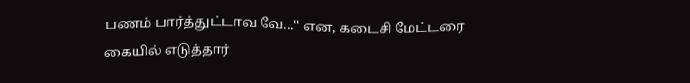பணம் பார்த்துட்டாவ வே...'' என, கடைசி மேட்டரை கையில் எடுத்தார்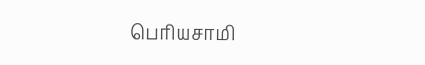பெரியசாமி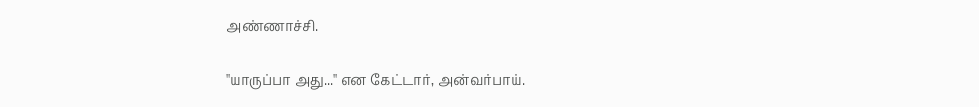அண்ணாச்சி.

''யாருப்பா அது...'' என கேட்டார், அன்வர்பாய்.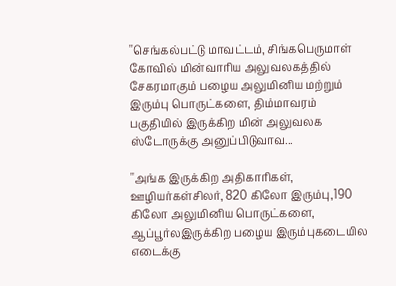''செங்கல்பட்டு மாவட்டம், சிங்கபெருமாள் கோவில் மின்வாரிய அலுவலகத்தில் சேகரமாகும் பழைய அலுமினிய மற்றும் இரும்பு பொருட்களை, திம்மாவரம் பகுதியில் இருக்கிற மின் அலுவலக ஸ்டோருக்கு அனுப்பிடுவாவ...

''அங்க இருக்கிற அதிகாரிகள், ஊழியர்கள்சிலர், 820 கிலோ இரும்பு,190 கிலோ அலுமினிய பொருட்களை, ஆப்பூர்லஇருக்கிற பழைய இரும்புகடையில எடைக்கு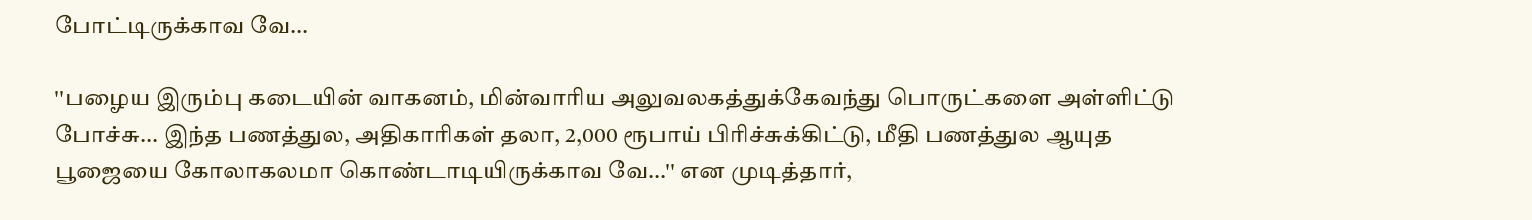போட்டிருக்காவ வே...

''பழைய இரும்பு கடையின் வாகனம், மின்வாரிய அலுவலகத்துக்கேவந்து பொருட்களை அள்ளிட்டு போச்சு... இந்த பணத்துல, அதிகாரிகள் தலா, 2,000 ரூபாய் பிரிச்சுக்கிட்டு, மீதி பணத்துல ஆயுத பூஜையை கோலாகலமா கொண்டாடியிருக்காவ வே...'' என முடித்தார்,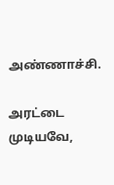அண்ணாச்சி.

அரட்டை முடியவே,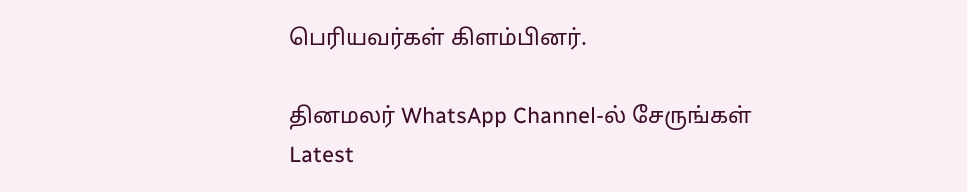பெரியவர்கள் கிளம்பினர்.

தினமலர் WhatsApp Channel-ல் சேருங்கள்
Latest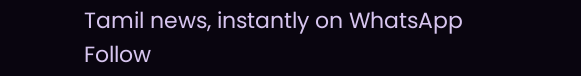Tamil news, instantly on WhatsApp
Follow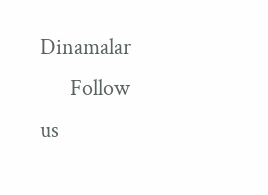Dinamalar
      Follow us